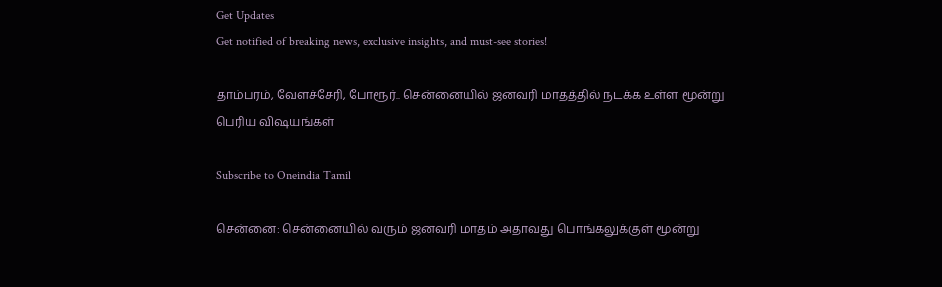Get Updates
Get notified of breaking news, exclusive insights, and must-see stories!

தாம்பரம், வேளச்சேரி, போரூர்.. சென்னையில் ஜனவரி மாதத்தில் நடக்க உள்ள மூன்று பெரிய விஷயங்கள்

Subscribe to Oneindia Tamil

சென்னை: சென்னையில் வரும் ஜனவரி மாதம் அதாவது பொங்கலுக்குள் மூன்று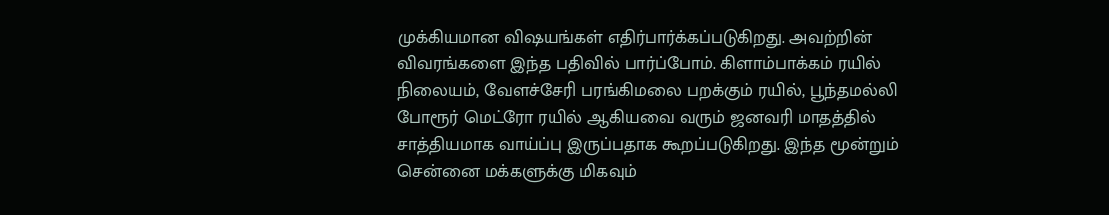முக்கியமான விஷயங்கள் எதிர்பார்க்கப்படுகிறது. அவற்றின் விவரங்களை இந்த பதிவில் பார்ப்போம். கிளாம்பாக்கம் ரயில் நிலையம், வேளச்சேரி பரங்கிமலை பறக்கும் ரயில், பூந்தமல்லி போரூர் மெட்ரோ ரயில் ஆகியவை வரும் ஜனவரி மாதத்தில் சாத்தியமாக வாய்ப்பு இருப்பதாக கூறப்படுகிறது. இந்த மூன்றும் சென்னை மக்களுக்கு மிகவும்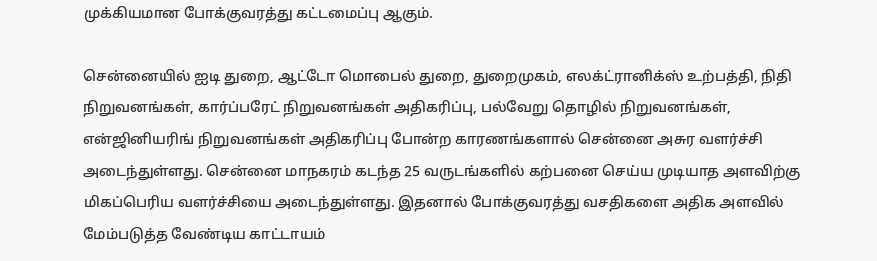முக்கியமான போக்குவரத்து கட்டமைப்பு ஆகும்.

சென்னையில் ஐடி துறை, ஆட்டோ மொபைல் துறை, துறைமுகம், எலக்ட்ரானிக்ஸ் உற்பத்தி, நிதி நிறுவனங்கள், கார்ப்பரேட் நிறுவனங்கள் அதிகரிப்பு, பல்வேறு தொழில் நிறுவனங்கள், என்ஜினியரிங் நிறுவனங்கள் அதிகரிப்பு போன்ற காரணங்களால் சென்னை அசுர வளர்ச்சி அடைந்துள்ளது. சென்னை மாநகரம் கடந்த 25 வருடங்களில் கற்பனை செய்ய முடியாத அளவிற்கு மிகப்பெரிய வளர்ச்சியை அடைந்துள்ளது. இதனால் போக்குவரத்து வசதிகளை அதிக அளவில் மேம்படுத்த வேண்டிய காட்டாயம்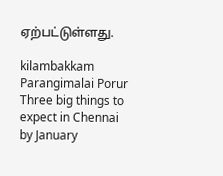ஏற்பட்டுள்ளது.

kilambakkam Parangimalai Porur Three big things to expect in Chennai by January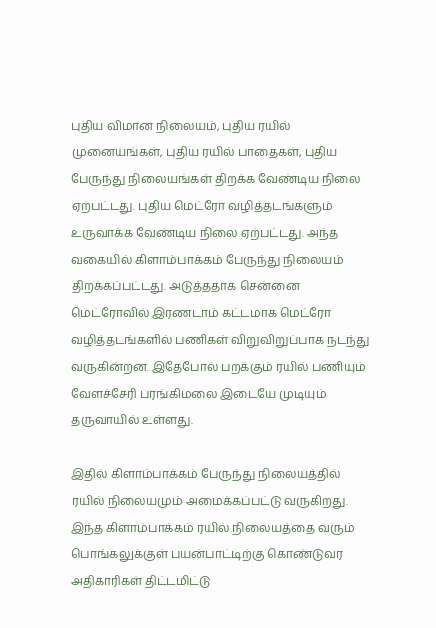புதிய விமான நிலையம், புதிய ரயில் முனையங்கள், புதிய ரயில் பாதைகள், புதிய பேருந்து நிலையங்கள் திறக்க வேண்டிய நிலை ஏற்பட்டது. புதிய மெட்ரோ வழித்தடங்களும் உருவாக்க வேண்டிய நிலை ஏற்பட்டது. அந்த வகையில் கிளாம்பாக்கம் பேருந்து நிலையம் திறக்கப்பட்டது. அடுத்ததாக சென்னை மெட்ரோவில் இரணடாம் கட்டமாக மெட்ரோ வழித்தடங்களில் பணிகள் விறுவிறுப்பாக நடந்து வருகின்றன. இதேபோல் பறக்கும் ரயில் பணியும் வேளச்சேரி பரங்கிமலை இடையே முடியும் தருவாயில் உள்ளது.

இதில் கிளாம்பாக்கம் பேருந்து நிலையத்தில் ரயில் நிலையமும் அமைக்கப்பட்டு வருகிறது. இந்த கிளாம்பாக்கம் ரயில் நிலையத்தை வரும் பொங்கலுக்குள் பயன்பாட்டிற்கு கொண்டுவர அதிகாரிகள் திட்டமிட்டு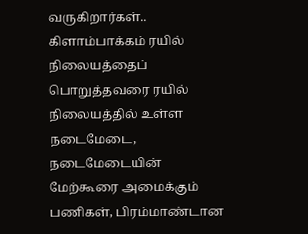வருகிறார்கள்.. கிளாம்பாக்கம் ரயில் நிலையத்தைப் பொறுத்தவரை ரயில் நிலையத்தில் உள்ள நடைமேடை, நடைமேடையின் மேற்கூரை அமைக்கும் பணிகள், பிரம்மாண்டான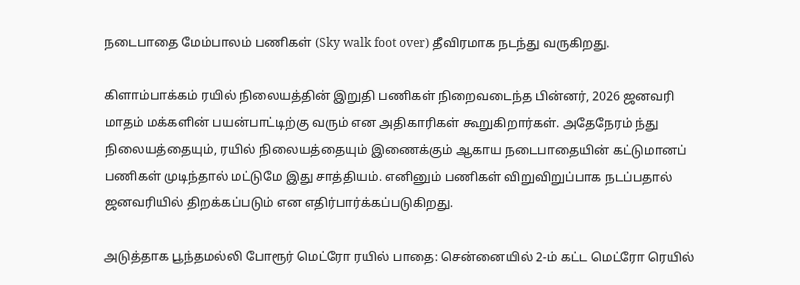நடைபாதை மேம்பாலம் பணிகள் (Sky walk foot over) தீவிரமாக நடந்து வருகிறது.

கிளாம்பாக்கம் ரயில் நிலையத்தின் இறுதி பணிகள் நிறைவடைந்த பின்னர், 2026 ஜனவரி மாதம் மக்களின் பயன்பாட்டிற்கு வரும் என அதிகாரிகள் கூறுகிறார்கள். அதேநேரம் ந்து நிலையத்தையும், ரயில் நிலையத்தையும் இணைக்கும் ஆகாய நடைபாதையின் கட்டுமானப் பணிகள் முடிந்தால் மட்டுமே இது சாத்தியம். எனினும் பணிகள் விறுவிறுப்பாக நடப்பதால் ஜனவரியில் திறக்கப்படும் என எதிர்பார்க்கப்படுகிறது.

அடுத்தாக பூந்தமல்லி போரூர் மெட்ரோ ரயில் பாதை: சென்னையில் 2-ம் கட்ட மெட்ரோ ரெயில்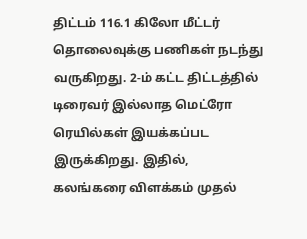திட்டம் 116.1 கிலோ மீட்டர் தொலைவுக்கு பணிகள் நடந்து வருகிறது. 2-ம் கட்ட திட்டத்தில் டிரைவர் இல்லாத மெட்ரோ ரெயில்கள் இயக்கப்பட இருக்கிறது. இதில், கலங்கரை விளக்கம் முதல்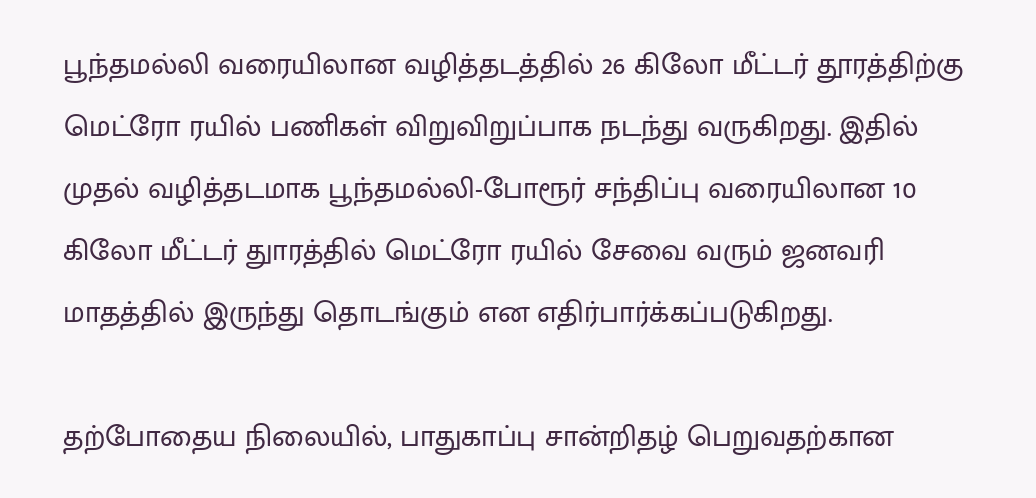பூந்தமல்லி வரையிலான வழித்தடத்தில் 26 கிலோ மீட்டர் தூரத்திற்கு மெட்ரோ ரயில் பணிகள் விறுவிறுப்பாக நடந்து வருகிறது. இதில் முதல் வழித்தடமாக பூந்தமல்லி-போரூர் சந்திப்பு வரையிலான 10 கிலோ மீட்டர் துாரத்தில் மெட்ரோ ரயில் சேவை வரும் ஜனவரி மாதத்தில் இருந்து தொடங்கும் என எதிர்பார்க்கப்படுகிறது.

தற்போதைய நிலையில், பாதுகாப்பு சான்றிதழ் பெறுவதற்கான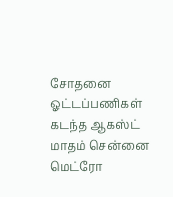சோதனை ஓட்டப்பணிகள் கடந்த ஆகஸ்ட் மாதம் சென்னை மெட்ரோ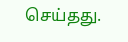செய்தது.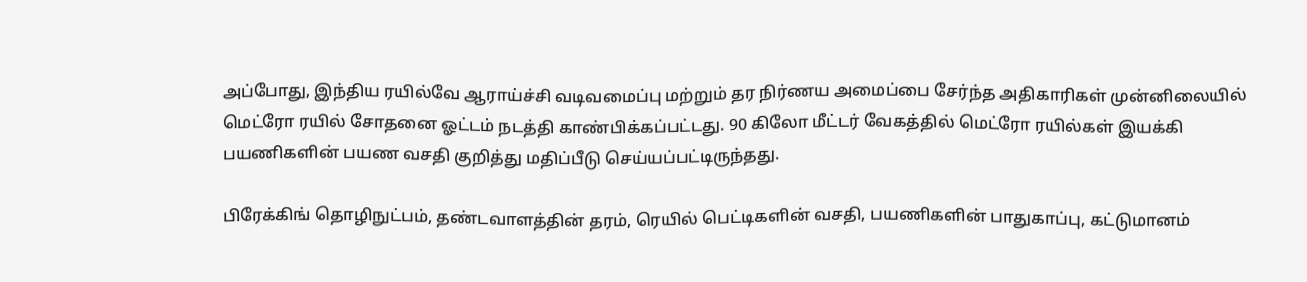அப்போது, இந்திய ரயில்வே ஆராய்ச்சி வடிவமைப்பு மற்றும் தர நிர்ணய அமைப்பை சேர்ந்த அதிகாரிகள் முன்னிலையில் மெட்ரோ ரயில் சோதனை ஓட்டம் நடத்தி காண்பிக்கப்பட்டது. 90 கிலோ மீட்டர் வேகத்தில் மெட்ரோ ரயில்கள் இயக்கி பயணிகளின் பயண வசதி குறித்து மதிப்பீடு செய்யப்பட்டிருந்தது.

பிரேக்கிங் தொழிநுட்பம், தண்டவாளத்தின் தரம், ரெயில் பெட்டிகளின் வசதி, பயணிகளின் பாதுகாப்பு, கட்டுமானம்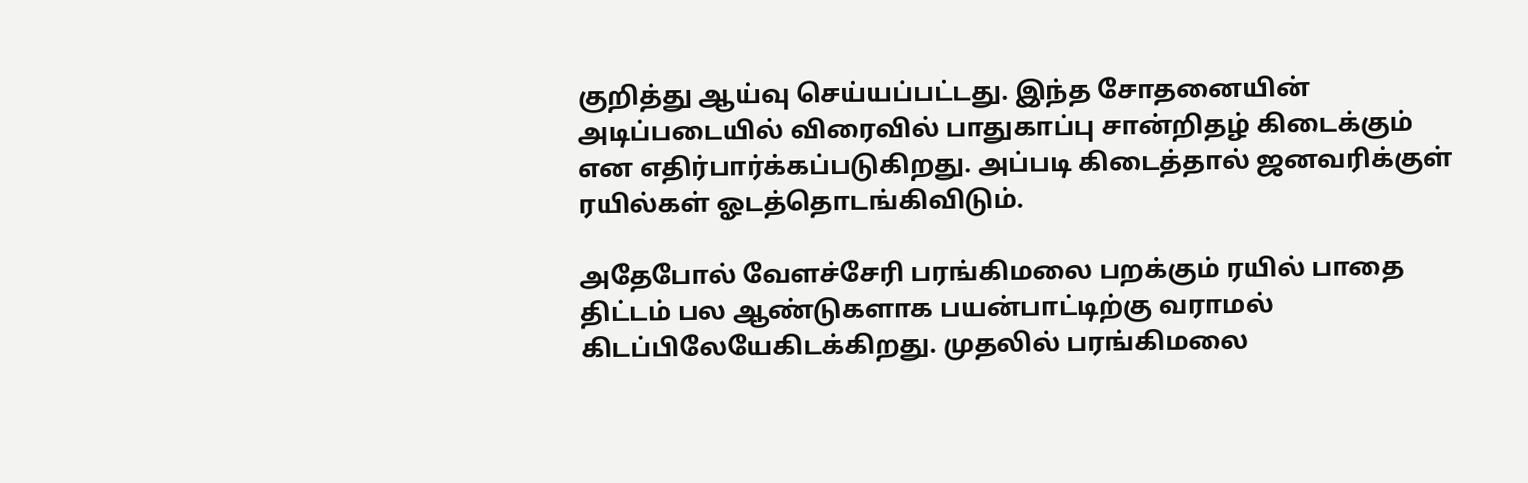குறித்து ஆய்வு செய்யப்பட்டது. இந்த சோதனையின் அடிப்படையில் விரைவில் பாதுகாப்பு சான்றிதழ் கிடைக்கும் என எதிர்பார்க்கப்படுகிறது. அப்படி கிடைத்தால் ஜனவரிக்குள் ரயில்கள் ஓடத்தொடங்கிவிடும்.

அதேபோல் வேளச்சேரி பரங்கிமலை பறக்கும் ரயில் பாதை திட்டம் பல ஆண்டுகளாக பயன்பாட்டிற்கு வராமல் கிடப்பிலேயேகிடக்கிறது. முதலில் பரங்கிமலை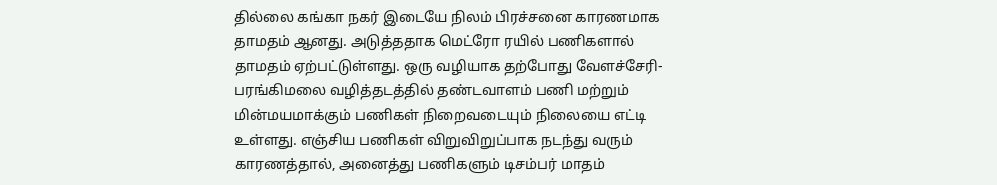தில்லை கங்கா நகர் இடையே நிலம் பிரச்சனை காரணமாக தாமதம் ஆனது. அடுத்ததாக மெட்ரோ ரயில் பணிகளால் தாமதம் ஏற்பட்டுள்ளது. ஒரு வழியாக தற்போது வேளச்சேரி-பரங்கிமலை வழித்தடத்தில் தண்டவாளம் பணி மற்றும் மின்மயமாக்கும் பணிகள் நிறைவடையும் நிலையை எட்டி உள்ளது. எஞ்சிய பணிகள் விறுவிறுப்பாக நடந்து வரும் காரணத்தால், அனைத்து பணிகளும் டிசம்பர் மாதம்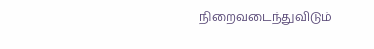நிறைவடைந்துவிடும்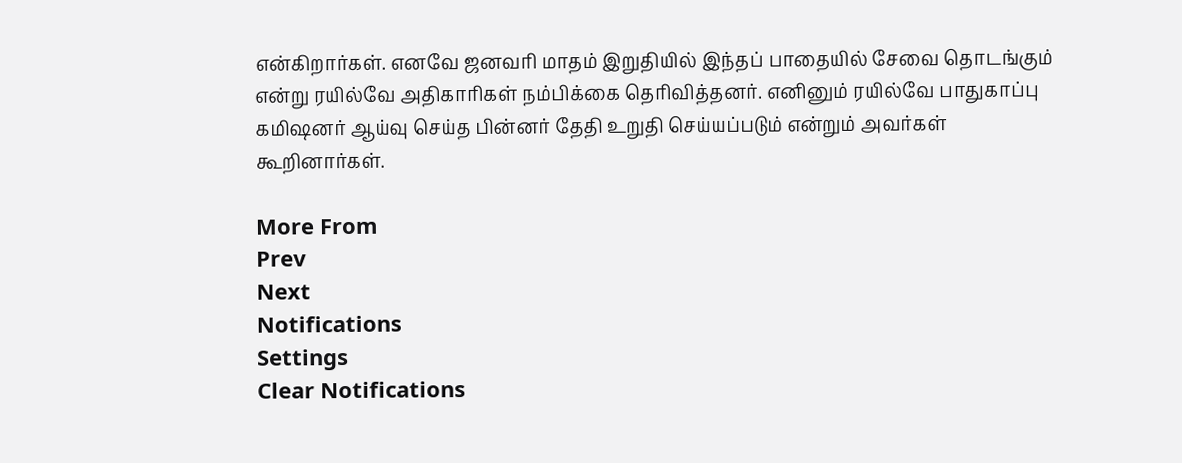என்கிறார்கள். எனவே ஜனவரி மாதம் இறுதியில் இந்தப் பாதையில் சேவை தொடங்கும் என்று ரயில்வே அதிகாரிகள் நம்பிக்கை தெரிவித்தனர். எனினும் ரயில்வே பாதுகாப்பு கமிஷனர் ஆய்வு செய்த பின்னர் தேதி உறுதி செய்யப்படும் என்றும் அவர்கள் கூறினார்கள்.

More From
Prev
Next
Notifications
Settings
Clear Notifications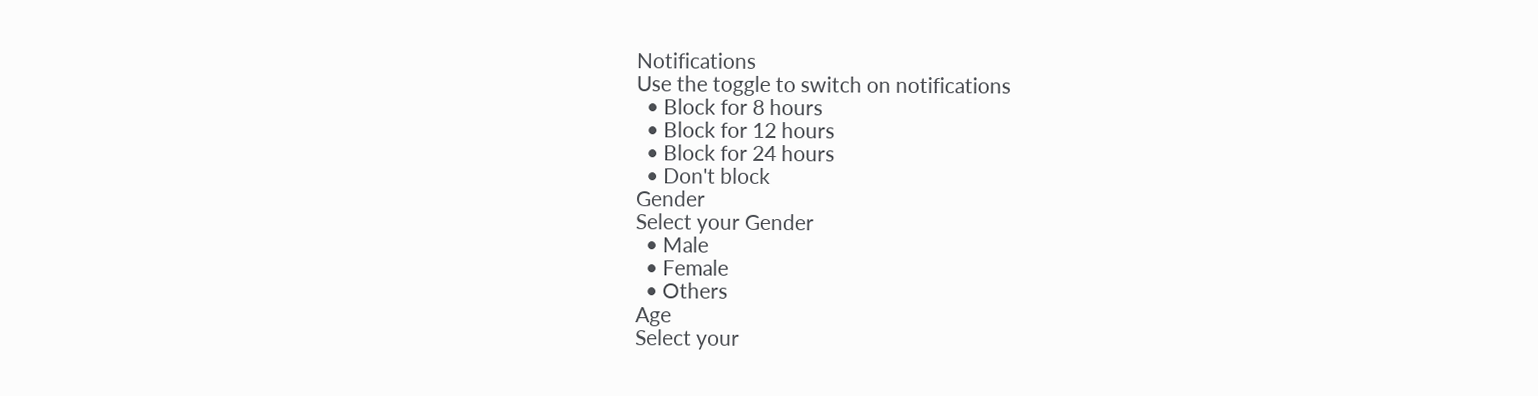Notifications
Use the toggle to switch on notifications
  • Block for 8 hours
  • Block for 12 hours
  • Block for 24 hours
  • Don't block
Gender
Select your Gender
  • Male
  • Female
  • Others
Age
Select your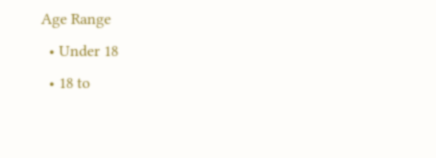Age Range
  • Under 18
  • 18 to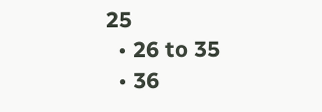25
  • 26 to 35
  • 36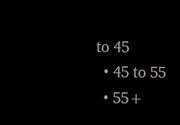to 45
  • 45 to 55
  • 55+